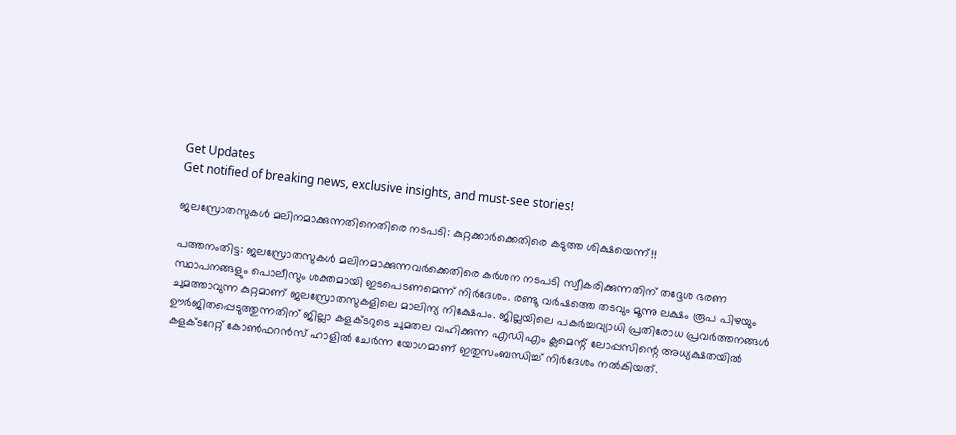Get Updates
Get notified of breaking news, exclusive insights, and must-see stories!

ജലസ്രോതസുകള്‍ മലിനമാക്കുന്നതിനെതിരെ നടപടി: കുറ്റക്കാര്‍ക്കെതിരെ കടുത്ത ശിക്ഷയെന്ന്!!

പത്തനംതിട്ട: ജലസ്രോതസുകള്‍ മലിനമാക്കുന്നവര്‍ക്കെതിരെ കര്‍ശന നടപടി സ്വീകരിക്കുന്നതിന് തദ്ദേശ ഭരണ സ്ഥാപനങ്ങളും പൊലീസും ശക്തമായി ഇടപെടണമെന്ന് നിര്‍ദേശം. രണ്ടു വര്‍ഷത്തെ തടവും മൂന്നു ലക്ഷം രൂപ പിഴയും ചുമത്താവുന്ന കുറ്റമാണ് ജലസ്രോതസുകളിലെ മാലിന്യ നിക്ഷേപം. ജില്ലയിലെ പകര്‍ച്ചവ്യാധി പ്രതിരോധ പ്രവര്‍ത്തനങ്ങള്‍ ഊര്‍ജിതപ്പെടുത്തുന്നതിന് ജില്ലാ കളക്ടറുടെ ചുമതല വഹിക്കുന്ന എഡിഎം ക്ലമെന്റ് ലോപ്പസിന്റെ അധ്യക്ഷതയില്‍ കളക്ടറേറ്റ് കോണ്‍ഫറന്‍സ് ഹാളില്‍ ചേര്‍ന്ന യോഗമാണ് ഇതുസംബന്ധിച്ച് നിര്‍ദേശം നല്‍കിയത്.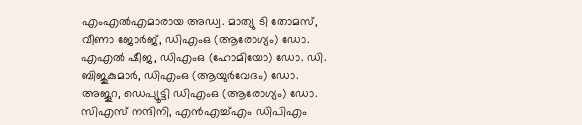എംഎല്‍എമാരായ അഡ്വ. മാത്യു ടി തോമസ്, വീണാ ജോര്‍ജ്, ഡിഎംഒ (ആരോഗ്യം) ഡോ. എഎല്‍ ഷീജ, ഡിഎംഒ (ഹോമിയോ) ഡോ. ഡി. ബിജുകുമാര്‍, ഡിഎംഒ (ആയുര്‍വേദം) ഡോ. അജൂറ, ഡെപ്യൂട്ടി ഡിഎംഒ (ആരോഗ്യം) ഡോ. സിഎസ് നന്ദിനി, എന്‍എച്ച്എം ഡിപിഎം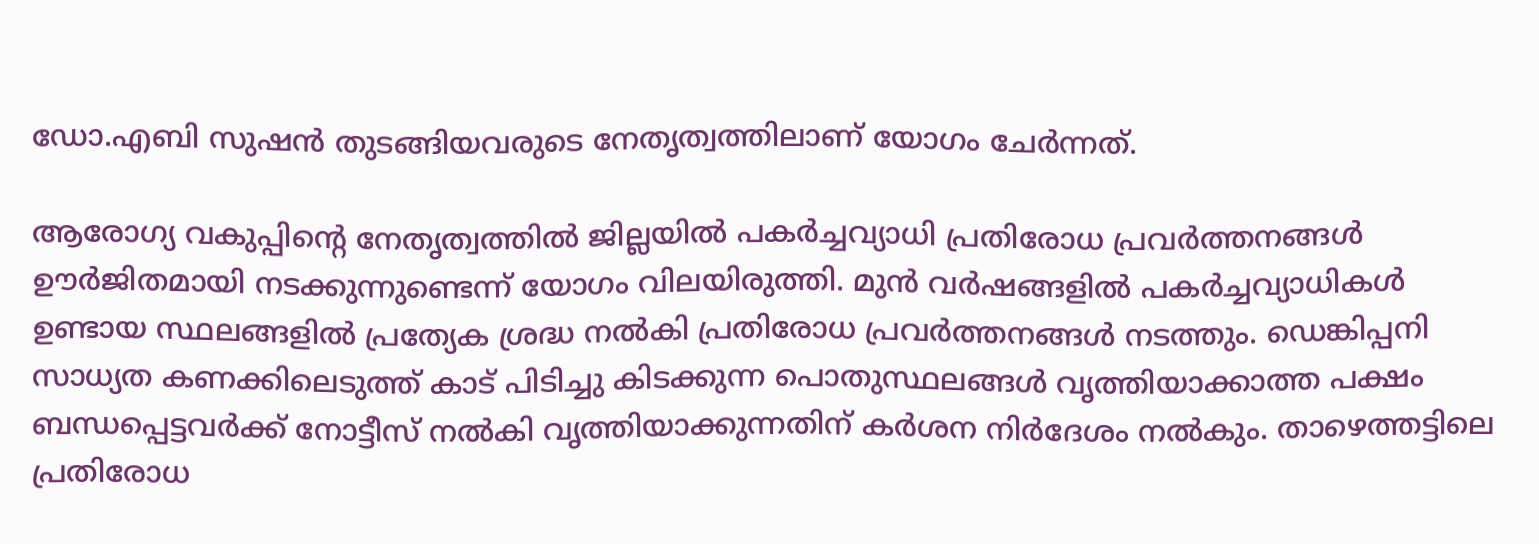ഡോ.എബി സുഷന്‍ തുടങ്ങിയവരുടെ നേതൃത്വത്തിലാണ് യോഗം ചേര്‍ന്നത്.

ആരോഗ്യ വകുപ്പിന്റെ നേതൃത്വത്തില്‍ ജില്ലയില്‍ പകര്‍ച്ചവ്യാധി പ്രതിരോധ പ്രവര്‍ത്തനങ്ങള്‍ ഊര്‍ജിതമായി നടക്കുന്നുണ്ടെന്ന് യോഗം വിലയിരുത്തി. മുന്‍ വര്‍ഷങ്ങളില്‍ പകര്‍ച്ചവ്യാധികള്‍ ഉണ്ടായ സ്ഥലങ്ങളില്‍ പ്രത്യേക ശ്രദ്ധ നല്‍കി പ്രതിരോധ പ്രവര്‍ത്തനങ്ങള്‍ നടത്തും. ഡെങ്കിപ്പനി സാധ്യത കണക്കിലെടുത്ത് കാട് പിടിച്ചു കിടക്കുന്ന പൊതുസ്ഥലങ്ങള്‍ വൃത്തിയാക്കാത്ത പക്ഷം ബന്ധപ്പെട്ടവര്‍ക്ക് നോട്ടീസ് നല്‍കി വൃത്തിയാക്കുന്നതിന് കര്‍ശന നിര്‍ദേശം നല്‍കും. താഴെത്തട്ടിലെ പ്രതിരോധ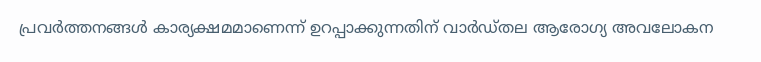പ്രവര്‍ത്തനങ്ങള്‍ കാര്യക്ഷമമാണെന്ന് ഉറപ്പാക്കുന്നതിന് വാര്‍ഡ്തല ആരോഗ്യ അവലോകന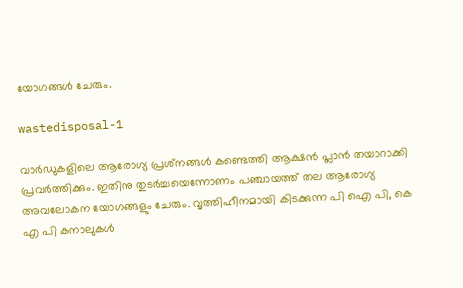യോഗങ്ങള്‍ ചേരും.

wastedisposal-1

വാര്‍ഡുകളിലെ ആരോഗ്യ പ്രശ്‌നങ്ങള്‍ കണ്ടെത്തി ആക്ഷന്‍ പ്ലാന്‍ തയാറാക്കി പ്രവര്‍ത്തിക്കും. ഇതിനു തുടര്‍ച്ചയെന്നോണം പഞ്ചായത്ത് തല ആരോഗ്യ അവലോകന യോഗങ്ങളും ചേരും. വൃത്തിഹീനമായി കിടക്കുന്ന പി ഐ പി, കെ എ പി കനാലുകള്‍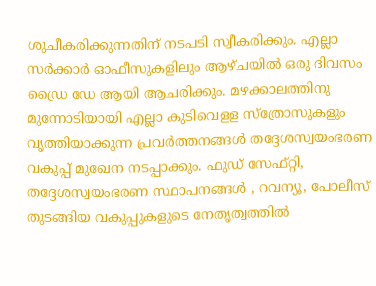ശുചീകരിക്കുന്നതിന് നടപടി സ്വീകരിക്കും. എല്ലാ സര്‍ക്കാര്‍ ഓഫീസുകളിലും ആഴ്ചയില്‍ ഒരു ദിവസം ഡ്രൈ ഡേ ആയി ആചരിക്കും. മഴക്കാലത്തിനു മുന്നോടിയായി എല്ലാ കുടിവെളള സ്‌ത്രോസുകളും വൃത്തിയാക്കുന്ന പ്രവര്‍ത്തനങ്ങള്‍ തദ്ദേശസ്വയംഭരണ വകുപ്പ് മുഖേന നടപ്പാക്കും. ഫുഡ് സേഫ്റ്റി, തദ്ദേശസ്വയംഭരണ സ്ഥാപനങ്ങള്‍ , റവന്യൂ, പോലീസ് തുടങ്ങിയ വകുപ്പുകളുടെ നേതൃത്വത്തില്‍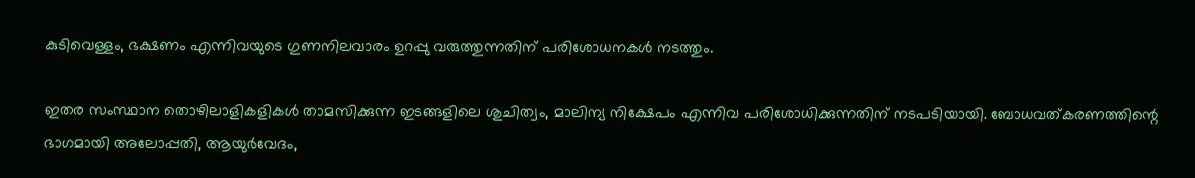കുടിവെള്ളം, ഭക്ഷണം എന്നിവയുടെ ഗുണനിലവാരം ഉറപ്പു വരുത്തുന്നതിന് പരിശോധനകള്‍ നടത്തും.

ഇതര സംസ്ഥാന തൊഴിലാളികളികള്‍ താമസിക്കുന്ന ഇടങ്ങളിലെ ശുചിത്വം, മാലിന്യ നിക്ഷേപം എന്നിവ പരിശോധിക്കുന്നതിന് നടപടിയായി. ബോധവത്കരണത്തിന്റെ ഭാഗമായി അലോപ്പതി, ആയുര്‍വേദം,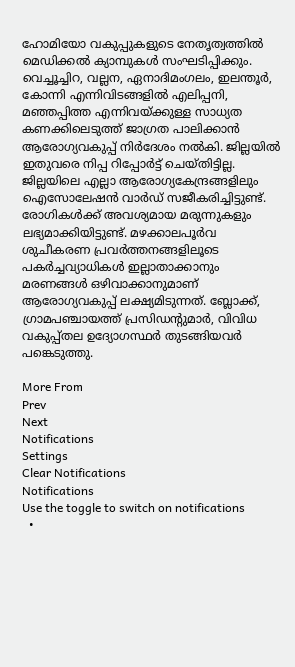ഹോമിയോ വകുപ്പുകളുടെ നേതൃത്വത്തില്‍ മെഡിക്കല്‍ ക്യാമ്പുകള്‍ സംഘടിപ്പിക്കും. വെച്ചൂച്ചിറ, വല്ലന, ഏനാദിമംഗലം, ഇലന്തൂര്‍, കോന്നി എന്നിവിടങ്ങളില്‍ എലിപ്പനി, മഞ്ഞപ്പിത്ത എന്നിവയ്ക്കുള്ള സാധ്യത കണക്കിലെടുത്ത് ജാഗ്രത പാലിക്കാന്‍ ആരോഗ്യവകുപ്പ് നിര്‍ദേശം നല്‍കി. ജില്ലയില്‍ ഇതുവരെ നിപ്പ റിപ്പോര്‍ട്ട് ചെയ്തിട്ടില്ല. ജില്ലയിലെ എല്ലാ ആരോഗ്യകേന്ദ്രങ്ങളിലും ഐസോലേഷന്‍ വാര്‍ഡ് സജീകരിച്ചിട്ടുണ്ട്. രോഗികള്‍ക്ക് അവശ്യമായ മരുന്നുകളും ലഭ്യമാക്കിയിട്ടുണ്ട്. മഴക്കാലപൂര്‍വ ശുചീകരണ പ്രവര്‍ത്തനങ്ങളിലൂടെ പകര്‍ച്ചവ്യാധികള്‍ ഇല്ലാതാക്കാനും മരണങ്ങള്‍ ഒഴിവാക്കാനുമാണ് ആരോഗ്യവകുപ്പ് ലക്ഷ്യമിടുന്നത്. ബ്ലോക്ക്, ഗ്രാമപഞ്ചായത്ത് പ്രസിഡന്റുമാര്‍, വിവിധ വകുപ്പ്തല ഉദ്യോഗസ്ഥര്‍ തുടങ്ങിയവര്‍ പങ്കെടുത്തു.

More From
Prev
Next
Notifications
Settings
Clear Notifications
Notifications
Use the toggle to switch on notifications
  •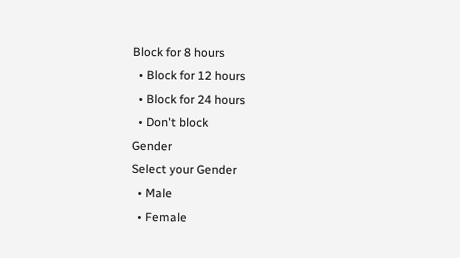Block for 8 hours
  • Block for 12 hours
  • Block for 24 hours
  • Don't block
Gender
Select your Gender
  • Male
  • Female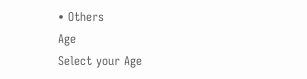• Others
Age
Select your Age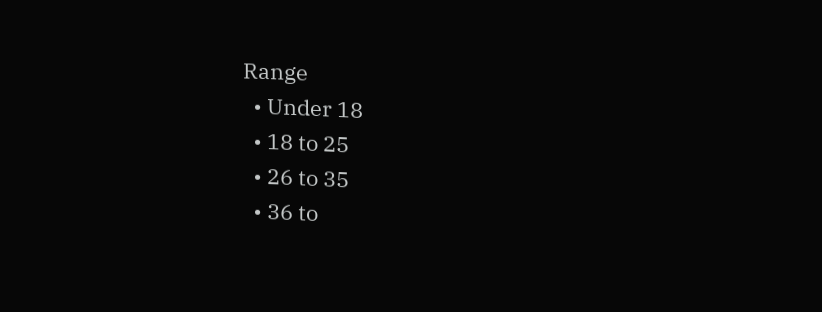Range
  • Under 18
  • 18 to 25
  • 26 to 35
  • 36 to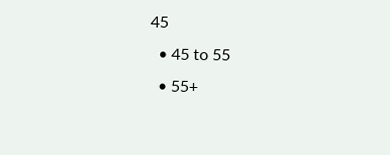45
  • 45 to 55
  • 55+